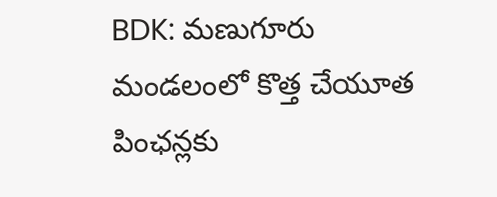BDK: మణుగూరు మండలంలో కొత్త చేయూత పింఛన్లకు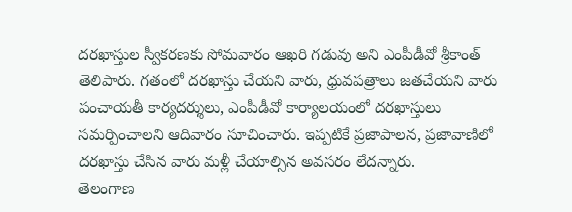దరఖాస్తుల స్వీకరణకు సోమవారం ఆఖరి గడువు అని ఎంపీడీవో శ్రీకాంత్ తెలిపారు. గతంలో దరఖాస్తు చేయని వారు, ధ్రువపత్రాలు జతచేయని వారు పంచాయతీ కార్యదర్శులు, ఎంపీడీవో కార్యాలయంలో దరఖాస్తులు సమర్పించాలని ఆదివారం సూచించారు. ఇప్పటికే ప్రజాపాలన, ప్రజావాణిలో దరఖాస్తు చేసిన వారు మళ్లీ చేయాల్సిన అవసరం లేదన్నారు.
తెలంగాణ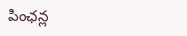పింఛన్ల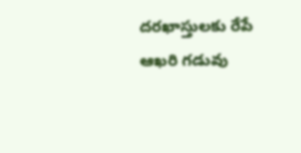దరఖాస్తులకు రేపే ఆఖరి గడువు